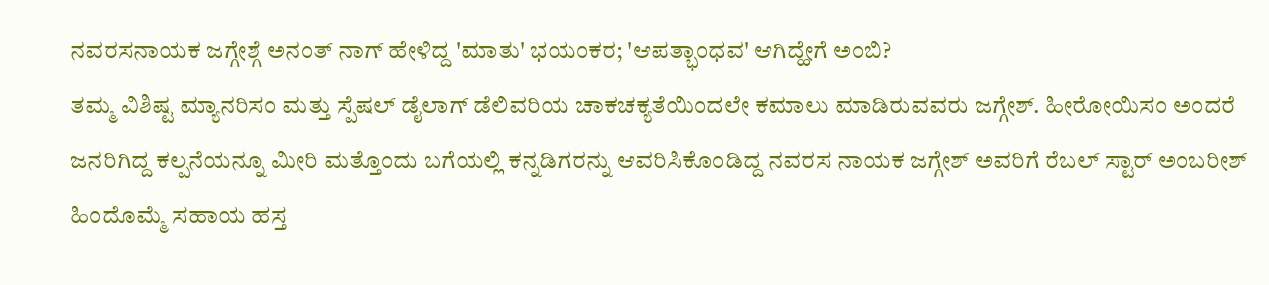ನವರಸನಾಯಕ ಜಗ್ಗೇಶ್ಗೆ ಅನಂತ್ ನಾಗ್ ಹೇಳಿದ್ದ 'ಮಾತು' ಭಯಂಕರ; 'ಆಪತ್ಭಾಂಧವ' ಆಗಿದ್ಹೇಗೆ ಅಂಬಿ?
ತಮ್ಮ ವಿಶಿಷ್ಟ ಮ್ಯಾನರಿಸಂ ಮತ್ತು ಸ್ಪೆಷಲ್ ಡೈಲಾಗ್ ಡೆಲಿವರಿಯ ಚಾಕಚಕ್ಯತೆಯಿಂದಲೇ ಕಮಾಲು ಮಾಡಿರುವವರು ಜಗ್ಗೇಶ್. ಹೀರೋಯಿಸಂ ಅಂದರೆ ಜನರಿಗಿದ್ದ ಕಲ್ಪನೆಯನ್ನೂ ಮೀರಿ ಮತ್ತೊಂದು ಬಗೆಯಲ್ಲಿ ಕನ್ನಡಿಗರನ್ನು ಆವರಿಸಿಕೊಂಡಿದ್ದ ನವರಸ ನಾಯಕ ಜಗ್ಗೇಶ್ ಅವರಿಗೆ ರೆಬಲ್ ಸ್ಟಾರ್ ಅಂಬರೀಶ್ ಹಿಂದೊಮ್ಮೆ ಸಹಾಯ ಹಸ್ತ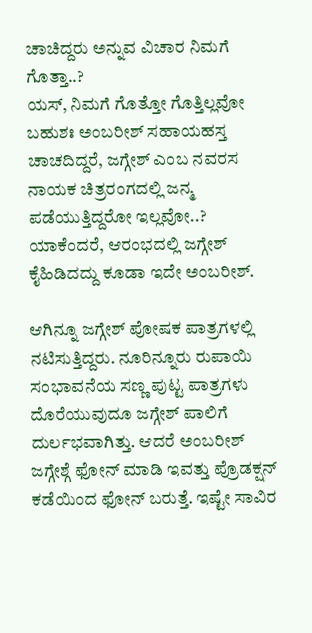ಚಾಚಿದ್ದರು ಅನ್ನುವ ವಿಚಾರ ನಿಮಗೆ ಗೊತ್ತಾ..?
ಯಸ್, ನಿಮಗೆ ಗೊತ್ತೋ ಗೊತ್ತಿಲ್ಲವೋ ಬಹುಶಃ ಅಂಬರೀಶ್ ಸಹಾಯಹಸ್ತ ಚಾಚದಿದ್ದರೆ, ಜಗ್ಗೇಶ್ ಎಂಬ ನವರಸ ನಾಯಕ ಚಿತ್ರರಂಗದಲ್ಲಿ ಜನ್ಮ ಪಡೆಯುತ್ತಿದ್ದರೋ ಇಲ್ಲವೋ..? ಯಾಕೆಂದರೆ, ಆರಂಭದಲ್ಲಿ ಜಗ್ಗೇಶ್ ಕೈಹಿಡಿದದ್ದು ಕೂಡಾ ಇದೇ ಅಂಬರೀಶ್.

ಆಗಿನ್ನೂ ಜಗ್ಗೇಶ್ ಪೋಷಕ ಪಾತ್ರಗಳಲ್ಲಿ ನಟಿಸುತ್ತಿದ್ದರು. ನೂರಿನ್ನೂರು ರುಪಾಯಿ ಸಂಭಾವನೆಯ ಸಣ್ಣ ಪುಟ್ಟ ಪಾತ್ರಗಳು ದೊರೆಯುವುದೂ ಜಗ್ಗೇಶ್ ಪಾಲಿಗೆ ದುರ್ಲಭವಾಗಿತ್ತು. ಆದರೆ ಅಂಬರೀಶ್ ಜಗ್ಗೇಶ್ಗೆ ಫೋನ್ ಮಾಡಿ ಇವತ್ತು ಪ್ರೊಡಕ್ಷನ್ ಕಡೆಯಿಂದ ಫೋನ್ ಬರುತ್ತೆ. ಇಷ್ಟೇ ಸಾವಿರ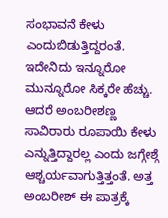ಸಂಭಾವನೆ ಕೇಳು ಎಂದುಬಿಡುತ್ತಿದ್ದರಂತೆ.
ಇದೇನಿದು ಇನ್ನೂರೋ ಮುನ್ನೂರೋ ಸಿಕ್ಕರೇ ಹೆಚ್ಚು. ಆದರೆ ಅಂಬರೀಶಣ್ಣ ಸಾವಿರಾರು ರೂಪಾಯಿ ಕೇಳು ಎನ್ನುತ್ತಿದ್ದಾರಲ್ಲ ಎಂದು ಜಗ್ಗೇಶ್ಗೆ ಆಶ್ಚರ್ಯವಾಗುತ್ತಿತ್ತಂತೆ. ಅತ್ತ ಅಂಬರೀಶ್ ಈ ಪಾತ್ರಕ್ಕೆ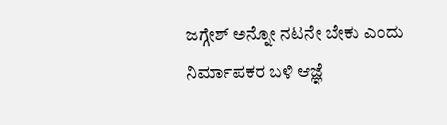ಜಗ್ಗೇಶ್ ಅನ್ನೋ ನಟನೇ ಬೇಕು ಎಂದು ನಿರ್ಮಾಪಕರ ಬಳಿ ಆಜ್ಞೆ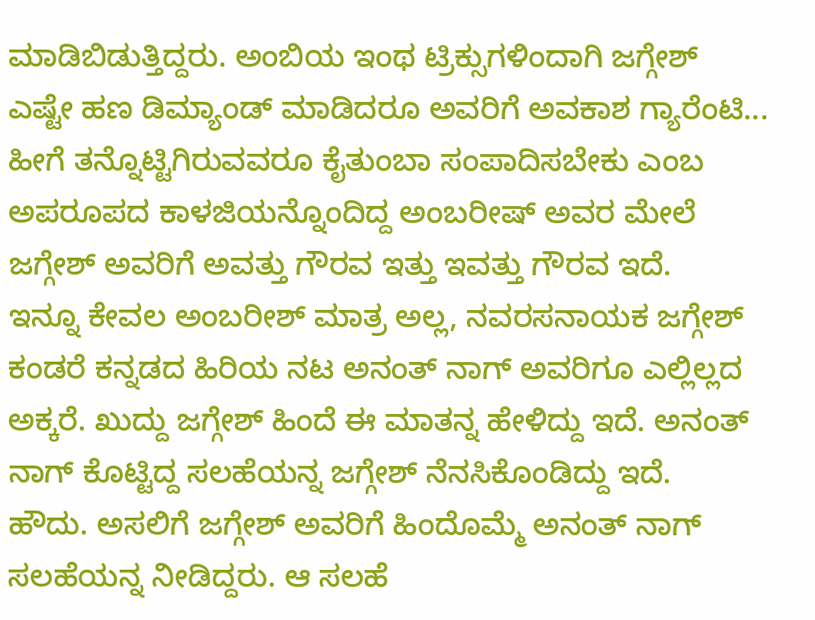ಮಾಡಿಬಿಡುತ್ತಿದ್ದರು. ಅಂಬಿಯ ಇಂಥ ಟ್ರಿಕ್ಸುಗಳಿಂದಾಗಿ ಜಗ್ಗೇಶ್ ಎಷ್ಟೇ ಹಣ ಡಿಮ್ಯಾಂಡ್ ಮಾಡಿದರೂ ಅವರಿಗೆ ಅವಕಾಶ ಗ್ಯಾರೆಂಟಿ... ಹೀಗೆ ತನ್ನೊಟ್ಟಿಗಿರುವವರೂ ಕೈತುಂಬಾ ಸಂಪಾದಿಸಬೇಕು ಎಂಬ ಅಪರೂಪದ ಕಾಳಜಿಯನ್ನೊಂದಿದ್ದ ಅಂಬರೀಷ್ ಅವರ ಮೇಲೆ ಜಗ್ಗೇಶ್ ಅವರಿಗೆ ಅವತ್ತು ಗೌರವ ಇತ್ತು ಇವತ್ತು ಗೌರವ ಇದೆ.
ಇನ್ನೂ ಕೇವಲ ಅಂಬರೀಶ್ ಮಾತ್ರ ಅಲ್ಲ, ನವರಸನಾಯಕ ಜಗ್ಗೇಶ್ ಕಂಡರೆ ಕನ್ನಡದ ಹಿರಿಯ ನಟ ಅನಂತ್ ನಾಗ್ ಅವರಿಗೂ ಎಲ್ಲಿಲ್ಲದ ಅಕ್ಕರೆ. ಖುದ್ದು ಜಗ್ಗೇಶ್ ಹಿಂದೆ ಈ ಮಾತನ್ನ ಹೇಳಿದ್ದು ಇದೆ. ಅನಂತ್ ನಾಗ್ ಕೊಟ್ಟಿದ್ದ ಸಲಹೆಯನ್ನ ಜಗ್ಗೇಶ್ ನೆನಸಿಕೊಂಡಿದ್ದು ಇದೆ.
ಹೌದು. ಅಸಲಿಗೆ ಜಗ್ಗೇಶ್ ಅವರಿಗೆ ಹಿಂದೊಮ್ಮೆ ಅನಂತ್ ನಾಗ್ ಸಲಹೆಯನ್ನ ನೀಡಿದ್ದರು. ಆ ಸಲಹೆ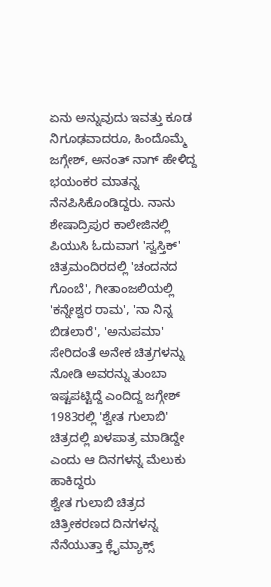ಏನು ಅನ್ನುವುದು ಇವತ್ತು ಕೂಡ ನಿಗೂಢವಾದರೂ, ಹಿಂದೊಮ್ಮೆ ಜಗ್ಗೇಶ್, ಅನಂತ್ ನಾಗ್ ಹೇಳಿದ್ದ ಭಯಂಕರ ಮಾತನ್ನ ನೆನಪಿಸಿಕೊಂಡಿದ್ದರು. ನಾನು ಶೇಷಾದ್ರಿಪುರ ಕಾಲೇಜಿನಲ್ಲಿ ಪಿಯುಸಿ ಓದುವಾಗ 'ಸ್ವಸ್ತಿಕ್' ಚಿತ್ರಮಂದಿರದಲ್ಲಿ 'ಚಂದನದ ಗೊಂಬೆ', ಗೀತಾಂಜಲಿಯಲ್ಲಿ 'ಕನ್ನೇಶ್ವರ ರಾಮ', 'ನಾ ನಿನ್ನ ಬಿಡಲಾರೆ', 'ಅನುಪಮಾ' ಸೇರಿದಂತೆ ಅನೇಕ ಚಿತ್ರಗಳನ್ನು ನೋಡಿ ಅವರನ್ನು ತುಂಬಾ ಇಷ್ಟಪಟ್ಟಿದ್ದೆ ಎಂದಿದ್ದ ಜಗ್ಗೇಶ್ 1983ರಲ್ಲಿ 'ಶ್ವೇತ ಗುಲಾಬಿ' ಚಿತ್ರದಲ್ಲಿ ಖಳಪಾತ್ರ ಮಾಡಿದ್ದೇ ಎಂದು ಆ ದಿನಗಳನ್ನ ಮೆಲುಕು ಹಾಕಿದ್ದರು
ಶ್ವೇತ ಗುಲಾಬಿ ಚಿತ್ರದ ಚಿತ್ರೀಕರಣದ ದಿನಗಳನ್ನ ನೆನೆಯುತ್ತಾ ಕ್ಲೈಮ್ಯಾಕ್ಸ್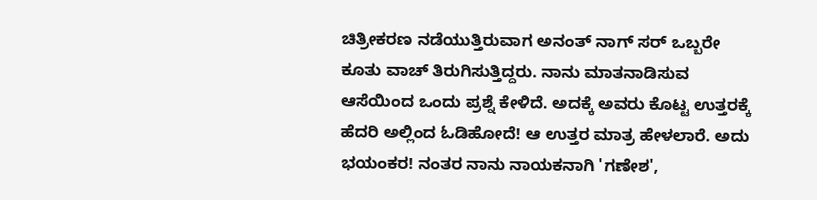ಚಿತ್ರೀಕರಣ ನಡೆಯುತ್ತಿರುವಾಗ ಅನಂತ್ ನಾಗ್ ಸರ್ ಒಬ್ಬರೇ ಕೂತು ವಾಚ್ ತಿರುಗಿಸುತ್ತಿದ್ದರು. ನಾನು ಮಾತನಾಡಿಸುವ ಆಸೆಯಿಂದ ಒಂದು ಪ್ರಶ್ನೆ ಕೇಳಿದೆ. ಅದಕ್ಕೆ ಅವರು ಕೊಟ್ಟ ಉತ್ತರಕ್ಕೆ ಹೆದರಿ ಅಲ್ಲಿಂದ ಓಡಿಹೋದೆ! ಆ ಉತ್ತರ ಮಾತ್ರ ಹೇಳಲಾರೆ. ಅದು ಭಯಂಕರ! ನಂತರ ನಾನು ನಾಯಕನಾಗಿ 'ಗಣೇಶ',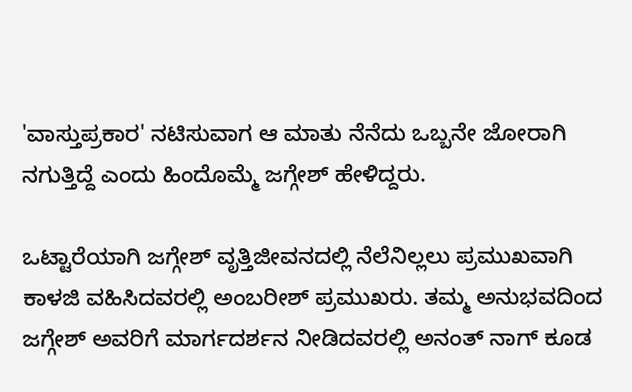'ವಾಸ್ತುಪ್ರಕಾರ' ನಟಿಸುವಾಗ ಆ ಮಾತು ನೆನೆದು ಒಬ್ಬನೇ ಜೋರಾಗಿ ನಗುತ್ತಿದ್ದೆ ಎಂದು ಹಿಂದೊಮ್ಮೆ ಜಗ್ಗೇಶ್ ಹೇಳಿದ್ದರು.

ಒಟ್ಟಾರೆಯಾಗಿ ಜಗ್ಗೇಶ್ ವೃತ್ತಿಜೀವನದಲ್ಲಿ ನೆಲೆನಿಲ್ಲಲು ಪ್ರಮುಖವಾಗಿ ಕಾಳಜಿ ವಹಿಸಿದವರಲ್ಲಿ ಅಂಬರೀಶ್ ಪ್ರಮುಖರು. ತಮ್ಮ ಅನುಭವದಿಂದ ಜಗ್ಗೇಶ್ ಅವರಿಗೆ ಮಾರ್ಗದರ್ಶನ ನೀಡಿದವರಲ್ಲಿ ಅನಂತ್ ನಾಗ್ ಕೂಡ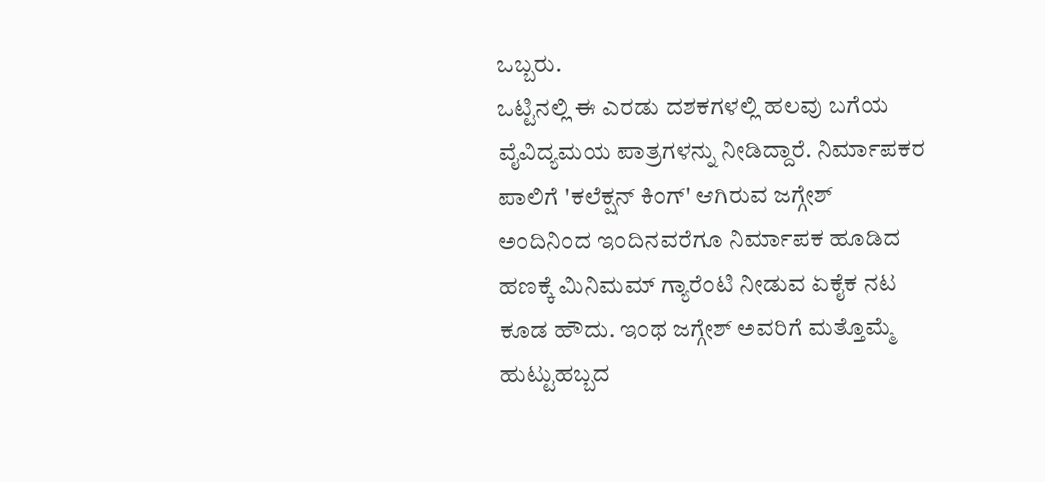ಒಬ್ಬರು.
ಒಟ್ಟಿನಲ್ಲಿ ಈ ಎರಡು ದಶಕಗಳಲ್ಲಿ ಹಲವು ಬಗೆಯ ವೈವಿದ್ಯಮಯ ಪಾತ್ರಗಳನ್ನು ನೀಡಿದ್ದಾರೆ. ನಿರ್ಮಾಪಕರ ಪಾಲಿಗೆ 'ಕಲೆಕ್ಷನ್ ಕಿಂಗ್' ಆಗಿರುವ ಜಗ್ಗೇಶ್ ಅಂದಿನಿಂದ ಇಂದಿನವರೆಗೂ ನಿರ್ಮಾಪಕ ಹೂಡಿದ ಹಣಕ್ಕೆ ಮಿನಿಮಮ್ ಗ್ಯಾರೆಂಟಿ ನೀಡುವ ಏಕೈಕ ನಟ ಕೂಡ ಹೌದು. ಇಂಥ ಜಗ್ಗೇಶ್ ಅವರಿಗೆ ಮತ್ತೊಮ್ಮೆ ಹುಟ್ಟುಹಬ್ಬದ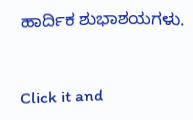ಹಾರ್ದಿಕ ಶುಭಾಶಯಗಳು.


Click it and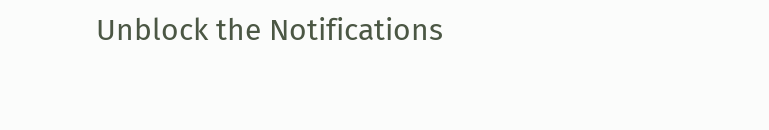Unblock the Notifications